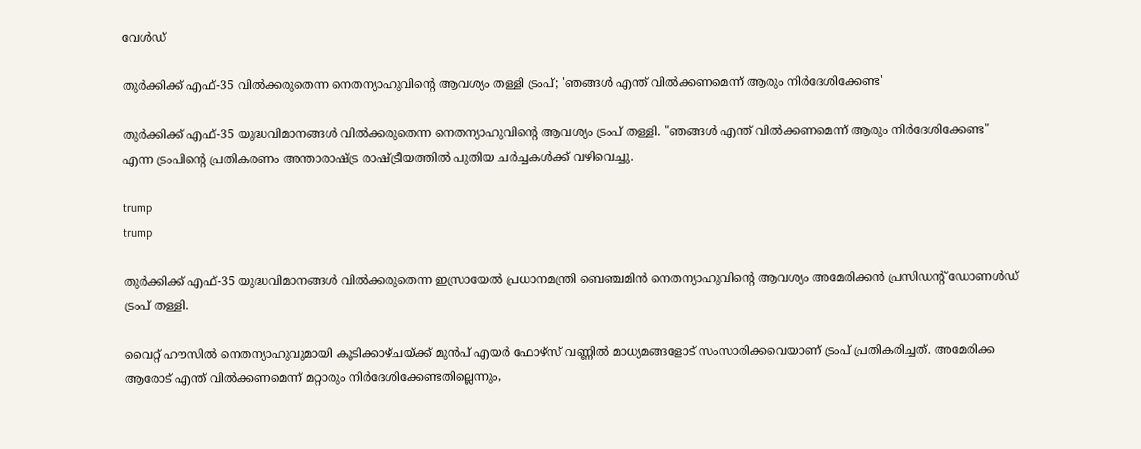വേൾഡ്

തുർക്കിക്ക് എഫ്-35 വിൽക്കരുതെന്ന നെതന്യാഹുവിന്റെ ആവശ്യം തള്ളി ട്രംപ്; 'ഞങ്ങൾ എന്ത് വിൽക്കണമെന്ന് ആരും നിർദേശിക്കേണ്ട'

തുർക്കിക്ക് എഫ്-35 യുദ്ധവിമാനങ്ങൾ വിൽക്കരുതെന്ന നെതന്യാഹുവിന്റെ ആവശ്യം ട്രംപ് തള്ളി. "ഞങ്ങൾ എന്ത് വിൽക്കണമെന്ന് ആരും നിർദേശിക്കേണ്ട" എന്ന ട്രംപിന്റെ പ്രതികരണം അന്താരാഷ്ട്ര രാഷ്ട്രീയത്തിൽ പുതിയ ചർച്ചകൾക്ക് വഴിവെച്ചു.

trump
trump

തുർക്കിക്ക് എഫ്-35 യുദ്ധവിമാനങ്ങൾ വിൽക്കരുതെന്ന ഇസ്രായേൽ പ്രധാനമന്ത്രി ബെഞ്ചമിൻ നെതന്യാഹുവിന്റെ ആവശ്യം അമേരിക്കൻ പ്രസിഡന്റ് ഡോണൾഡ് ട്രംപ് തള്ളി.

വൈറ്റ് ഹൗസിൽ നെതന്യാഹുവുമായി കൂടിക്കാഴ്ചയ്ക്ക് മുൻപ് എയർ ഫോഴ്‌സ് വണ്ണിൽ മാധ്യമങ്ങളോട് സംസാരിക്കവെയാണ് ട്രംപ് പ്രതികരിച്ചത്. അമേരിക്ക ആരോട് എന്ത് വിൽക്കണമെന്ന് മറ്റാരും നിർദേശിക്കേണ്ടതില്ലെന്നും,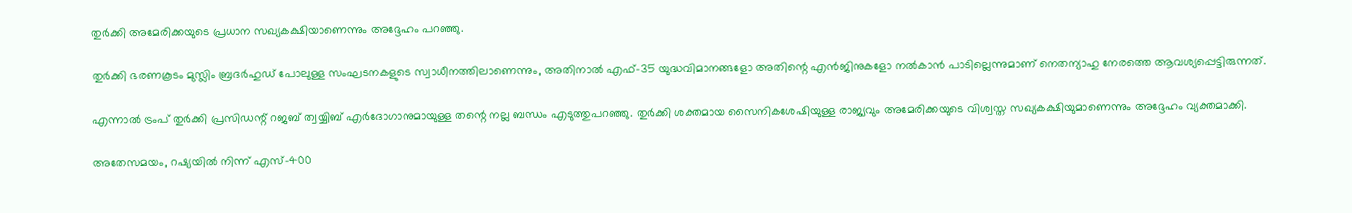തുർക്കി അമേരിക്കയുടെ പ്രധാന സഖ്യകക്ഷിയാണെന്നും അദ്ദേഹം പറഞ്ഞു.

തുർക്കി ഭരണകൂടം മുസ്ലിം ബ്രദർഹുഡ് പോലുള്ള സംഘടനകളുടെ സ്വാധീനത്തിലാണെന്നും, അതിനാൽ എഫ്-35 യുദ്ധവിമാനങ്ങളോ അതിന്റെ എൻജിനുകളോ നൽകാൻ പാടില്ലെന്നുമാണ് നെതന്യാഹു നേരത്തെ ആവശ്യപ്പെട്ടിരുന്നത്.

എന്നാൽ ട്രംപ് തുർക്കി പ്രസിഡന്റ് റജബ് ത്വയ്യിബ് എർദോഗാനുമായുള്ള തന്റെ നല്ല ബന്ധം എടുത്തുപറഞ്ഞു. തുർക്കി ശക്തമായ സൈനികശേഷിയുള്ള രാജ്യവും അമേരിക്കയുടെ വിശ്വസ്ത സഖ്യകക്ഷിയുമാണെന്നും അദ്ദേഹം വ്യക്തമാക്കി.

അതേസമയം, റഷ്യയിൽ നിന്ന് എസ്-400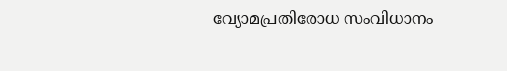വ്യോമപ്രതിരോധ സംവിധാനം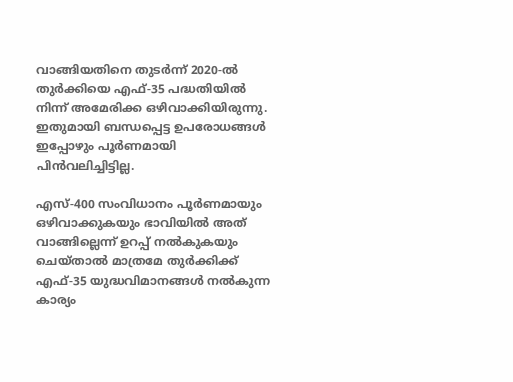വാങ്ങിയതിനെ തുടർന്ന് 2020-ൽ തുർക്കിയെ എഫ്-35 പദ്ധതിയിൽ നിന്ന് അമേരിക്ക ഒഴിവാക്കിയിരുന്നു. ഇതുമായി ബന്ധപ്പെട്ട ഉപരോധങ്ങൾ ഇപ്പോഴും പൂർണമായി പിൻവലിച്ചിട്ടില്ല.

എസ്-400 സംവിധാനം പൂർണമായും ഒഴിവാക്കുകയും ഭാവിയിൽ അത് വാങ്ങില്ലെന്ന് ഉറപ്പ് നൽകുകയും ചെയ്താൽ മാത്രമേ തുർക്കിക്ക് എഫ്-35 യുദ്ധവിമാനങ്ങൾ നൽകുന്ന കാര്യം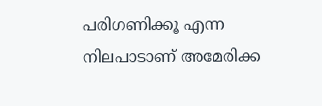പരിഗണിക്കൂ എന്ന നിലപാടാണ് അമേരിക്ക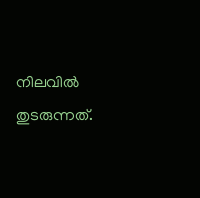നിലവിൽ തുടരുന്നത്.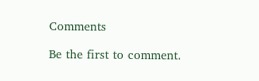Comments

Be the first to comment.